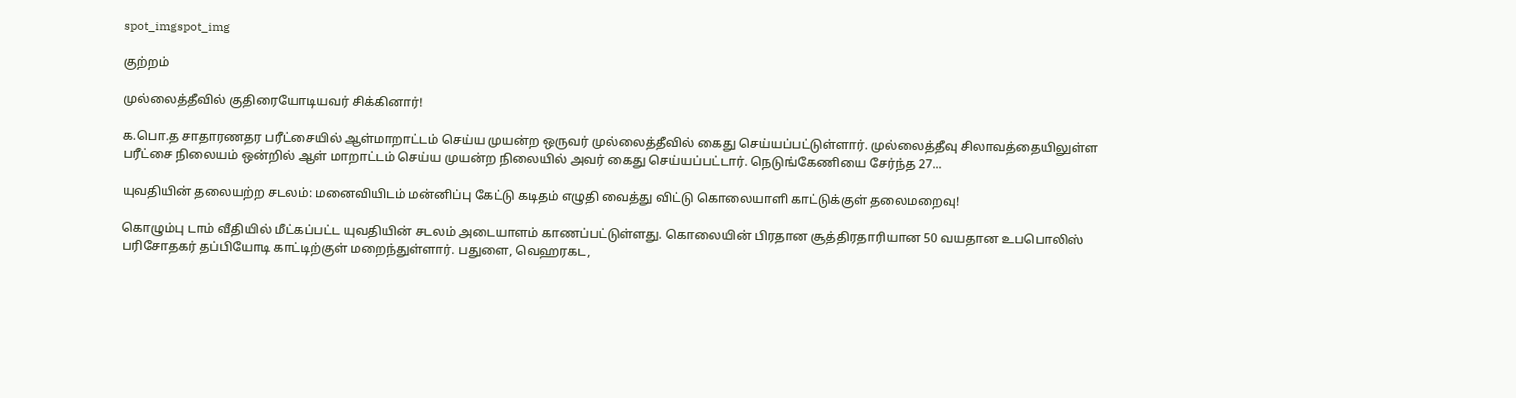spot_imgspot_img

குற்றம்

முல்லைத்தீவில் குதிரையோடியவர் சிக்கினார்!

க.பொ.த சாதாரணதர பரீட்சையில் ஆள்மாறாட்டம் செய்ய முயன்ற ஒருவர் முல்லைத்தீவில் கைது செய்யப்பட்டுள்ளார். முல்லைத்தீவு சிலாவத்தையிலுள்ள பரீட்சை நிலையம் ஒன்றில் ஆள் மாறாட்டம் செய்ய முயன்ற நிலையில் அவர் கைது செய்யப்பட்டார். நெடுங்கேணியை சேர்ந்த 27...

யுவதியின் தலையற்ற சடலம்: மனைவியிடம் மன்னிப்பு கேட்டு கடிதம் எழுதி வைத்து விட்டு கொலையாளி காட்டுக்குள் தலைமறைவு!

கொழும்பு டாம் வீதியில் மீட்கப்பட்ட யுவதியின் சடலம் அடையாளம் காணப்பட்டுள்ளது. கொலையின் பிரதான சூத்திரதாரியான 50 வயதான உபபொலிஸ் பரிசோதகர் தப்பியோடி காட்டிற்குள் மறைந்துள்ளார். பதுளை, வெஹரகட,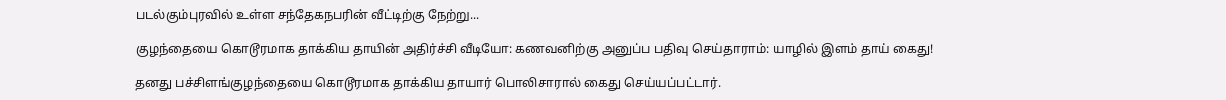படல்கும்புரவில் உள்ள சந்தேகநபரின் வீட்டிற்கு நேற்று...

குழந்தையை கொடூரமாக தாக்கிய தாயின் அதிர்ச்சி வீடியோ: கணவனிற்கு அனுப்ப பதிவு செய்தாராம்: யாழில் இளம் தாய் கைது!

தனது பச்சிளங்குழந்தையை கொடூரமாக தாக்கிய தாயார் பொலிசாரால் கைது செய்யப்பட்டார்.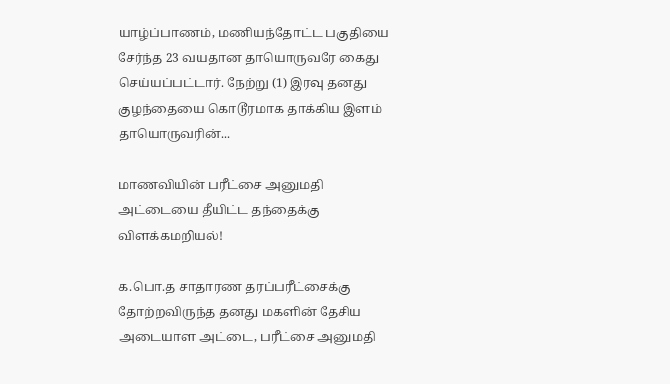யாழ்ப்பாணம், மணியந்தோட்ட பகுதியை சேர்ந்த 23 வயதான தாயொருவரே கைது செய்யப்பட்டார். நேற்று (1) இரவு தனது குழந்தையை கொடூரமாக தாக்கிய இளம் தாயொருவரின்...

மாணவியின் பரீட்சை அனுமதி அட்டையை தீயிட்ட தந்தைக்கு விளக்கமறியல்!

க.பொ.த சாதாரண தரப்பரீட்சைக்கு தோற்றவிருந்த தனது மகளின் தேசிய அடையாள அட்டை, பரீட்சை அனுமதி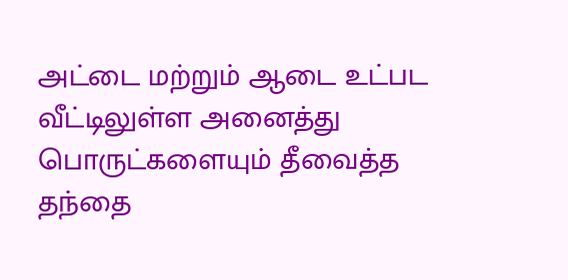அட்டை மற்றும் ஆடை உட்பட வீட்டிலுள்ள அனைத்து பொருட்களையும் தீவைத்த தந்தை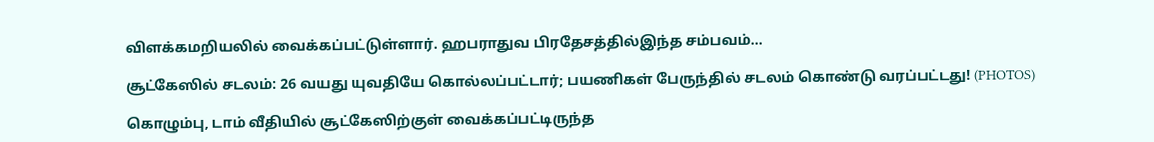விளக்கமறியலில் வைக்கப்பட்டுள்ளார். ஹபராதுவ பிரதேசத்தில்இந்த சம்பவம்...

சூட்கேஸில் சடலம்: 26 வயது யுவதியே கொல்லப்பட்டார்; பயணிகள் பேருந்தில் சடலம் கொண்டு வரப்பட்டது! (PHOTOS)

கொழும்பு, டாம் வீதியில் சூட்கேஸிற்குள் வைக்கப்பட்டிருந்த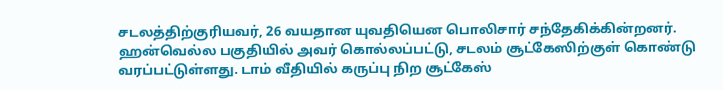சடலத்திற்குரியவர், 26 வயதான யுவதியென பொலிசார் சந்தேகிக்கின்றனர். ஹன்வெல்ல பகுதியில் அவர் கொல்லப்பட்டு, சடலம் சூட்கேஸிற்குள் கொண்டு வரப்பட்டுள்ளது. டாம் வீதியில் கருப்பு நிற சூட்கேஸ்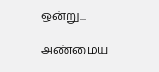ஒன்று...

அண்மைய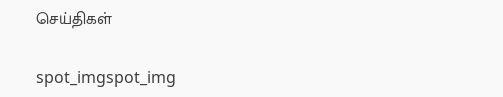செய்திகள்

spot_imgspot_img